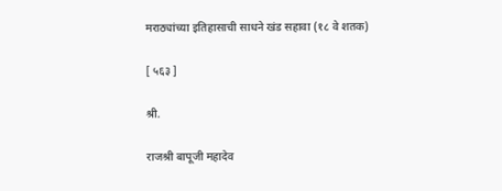मराठ्यांच्या इतिहासाची साधने खंड सहावा (१८ वे शतक)

[ ५६३ ]

श्री.

राजश्री बापूजी महादेव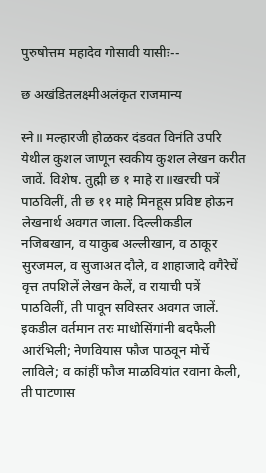पुरुषोत्तम महादेव गोसावी यासीः--

छ अखंडितलक्ष्मीअलंकृत राजमान्य

स्ने॥ मल्हारजी होळकर दंडवत विनंति उपरि येथील कुशल जाणून स्वकीय कुशल लेखन करीत जावें. विशेष. तुह्मी छ १ माहे रा॥खरची पत्रें पाठविलीं, ती छ ११ माहे मिनहूस प्रविष्ट होऊन लेखनार्थ अवगत जाला. दिल्लीकडील नजिबखान, व याकुब अल्लीखान, व ठाकूर सुरजमल, व सुजाअत दौले, व शाहाजादे वगैरेचें वृत्त तपशिलें लेखन केलें, व रायाची पत्रें पाठविलीं, ती पावून सविस्तर अवगत जालें. इकडील वर्तमान तरः माधोसिंगांनी बदफैली आरंभिली; नेणवियास फौज पाठवून मोर्चे लाविले; व कांहीं फौज माळवियांत रवाना केली, ती पाटणास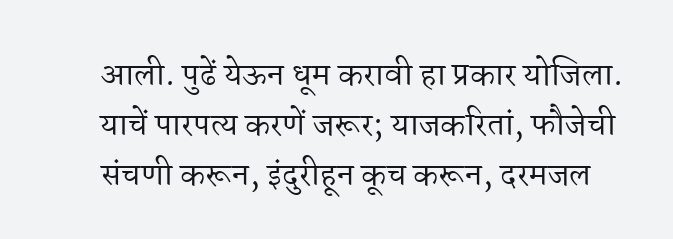आली. पुढें येऊन धूम करावी हा प्रकार योजिला. याचें पारपत्य करणें जरूर; याजकरितां, फौजेची संचणी करून, इंदुरीहून कूच करून, दरमजल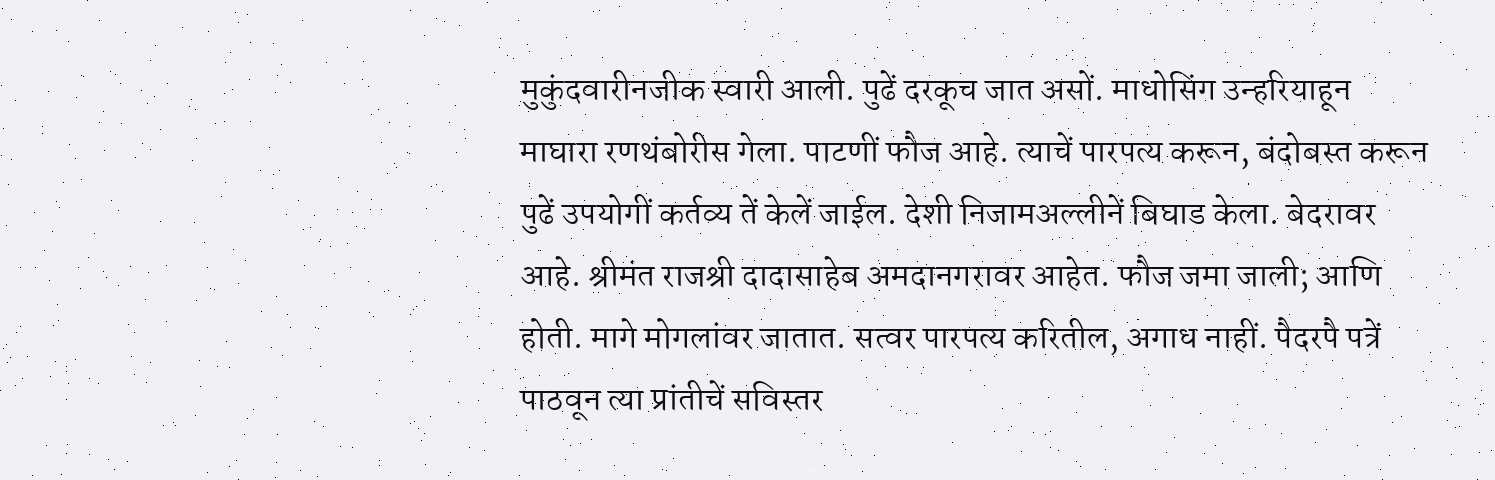मुकुंदवारीनजीक स्वारी आली. पुढें दरकूच जात असों. माधोसिंग उन्हरियाहून माघारा रणथंबोरीस गेला. पाटणीं फौज आहे. त्याचें पारपत्य करून, बंदोबस्त करून पुढें उपयोगीं कर्तव्य तें केलें जाईल. देशी निजामअल्लीनें बिघाड केला. बेदरावर आहे. श्रीमंत राजश्री दादासाहेब अमदानगरावर आहेत. फौज जमा जाली; आणि होती. मागे मोगलांवर जातात. सत्वर पारपत्य करितील, अगाध नाहीं. पैदरपै पत्रें पाठवून त्या प्रांतीचें सविस्तर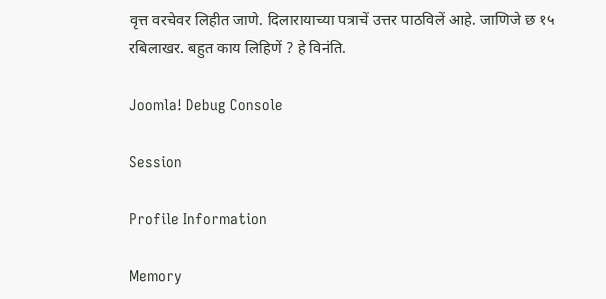वृत्त वरचेवर लिहीत जाणे. दिलारायाच्या पत्राचें उत्तर पाठविलें आहे. जाणिजे छ १५ रबिलाखर. बहुत काय लिहिणें ? हे विनंति.

Joomla! Debug Console

Session

Profile Information

Memory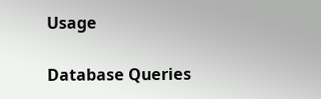Usage

Database Queries